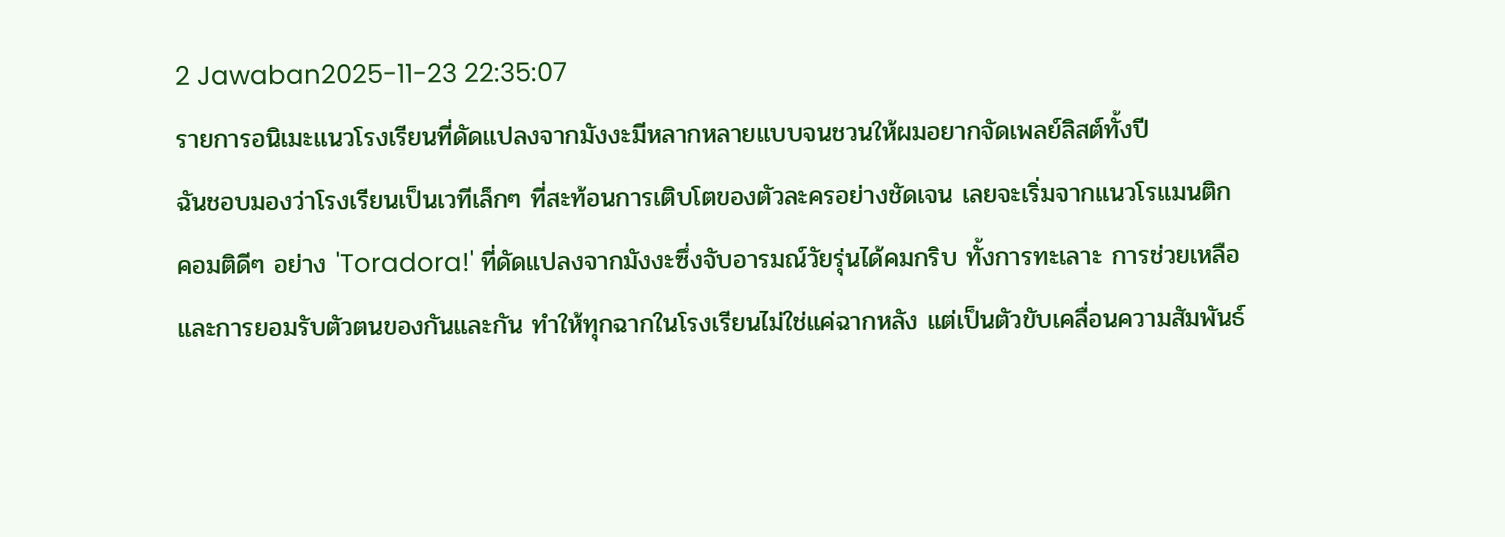2 Jawaban2025-11-23 22:35:07
รายการอนิเมะแนวโรงเรียนที่ดัดแปลงจากมังงะมีหลากหลายแบบจนชวนให้ผมอยากจัดเพลย์ลิสต์ทั้งปี
ฉันชอบมองว่าโรงเรียนเป็นเวทีเล็กๆ ที่สะท้อนการเติบโตของตัวละครอย่างชัดเจน เลยจะเริ่มจากแนวโรแมนติกคอมติดีๆ อย่าง 'Toradora!' ที่ดัดแปลงจากมังงะซึ่งจับอารมณ์วัยรุ่นได้คมกริบ ทั้งการทะเลาะ การช่วยเหลือ และการยอมรับตัวตนของกันและกัน ทำให้ทุกฉากในโรงเรียนไม่ใช่แค่ฉากหลัง แต่เป็นตัวขับเคลื่อนความสัมพันธ์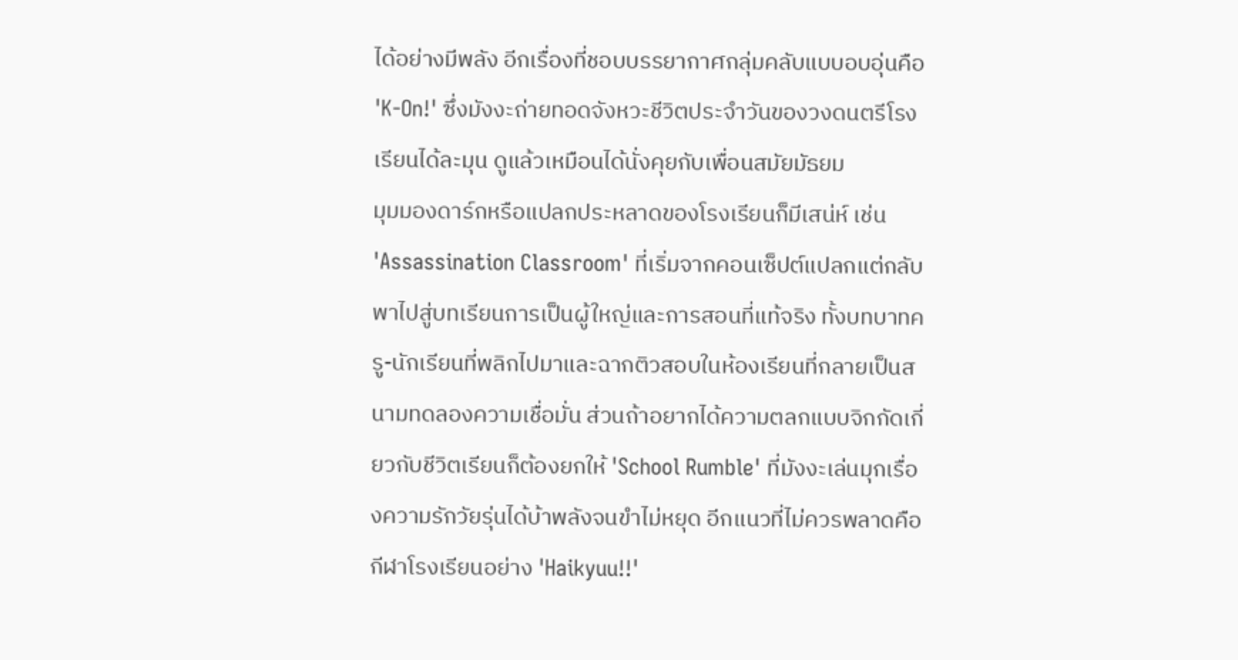ได้อย่างมีพลัง อีกเรื่องที่ชอบบรรยากาศกลุ่มคลับแบบอบอุ่นคือ 'K-On!' ซึ่งมังงะถ่ายทอดจังหวะชีวิตประจำวันของวงดนตรีโรงเรียนได้ละมุน ดูแล้วเหมือนได้นั่งคุยกับเพื่อนสมัยมัธยม
มุมมองดาร์กหรือแปลกประหลาดของโรงเรียนก็มีเสน่ห์ เช่น 'Assassination Classroom' ที่เริ่มจากคอนเซ็ปต์แปลกแต่กลับพาไปสู่บทเรียนการเป็นผู้ใหญ่และการสอนที่แท้จริง ทั้งบทบาทครู-นักเรียนที่พลิกไปมาและฉากติวสอบในห้องเรียนที่กลายเป็นสนามทดลองความเชื่อมั่น ส่วนถ้าอยากได้ความตลกแบบจิกกัดเกี่ยวกับชีวิตเรียนก็ต้องยกให้ 'School Rumble' ที่มังงะเล่นมุกเรื่องความรักวัยรุ่นได้บ้าพลังจนขำไม่หยุด อีกแนวที่ไม่ควรพลาดคือกีฬาโรงเรียนอย่าง 'Haikyuu!!'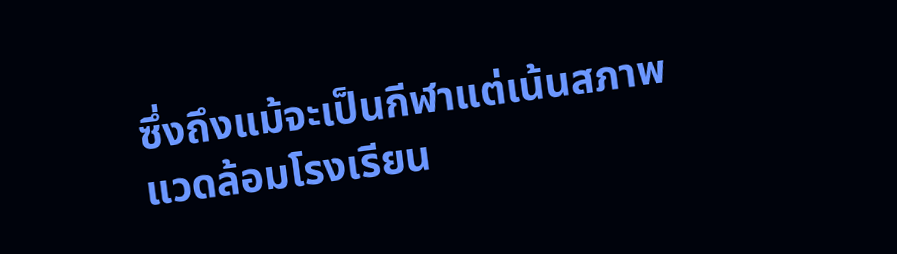ซึ่งถึงแม้จะเป็นกีฬาแต่เน้นสภาพแวดล้อมโรงเรียน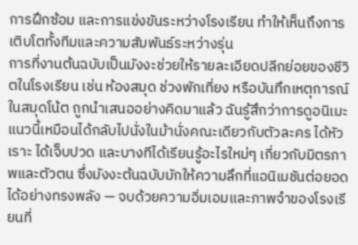การฝึกซ้อม และการแข่งขันระหว่างโรงเรียน ทำให้เห็นถึงการเติบโตทั้งทีมและความสัมพันธ์ระหว่างรุ่น
การที่งานต้นฉบับเป็นมังงะช่วยให้รายละเอียดปลีกย่อยของชีวิตในโรงเรียน เช่น ห้องสมุด ช่วงพักเที่ยง หรือบันทึกเหตุการณ์ในสมุดโน้ต ถูกนำเสนออย่างคิดมาแล้ว ฉันรู้สึกว่าการดูอนิเมะแนวนี้เหมือนได้กลับไปนั่งในม้านั่งคณะเดียวกับตัวละคร ได้หัวเราะ ได้เจ็บปวด และบางทีได้เรียนรู้อะไรใหม่ๆ เกี่ยวกับมิตรภาพและตัวตน ซึ่งมังงะต้นฉบับมักให้ความลึกที่แอนิเมชันต่อยอดได้อย่างทรงพลัง — จบด้วยความอิ่มเอมและภาพจำของโรงเรียนที่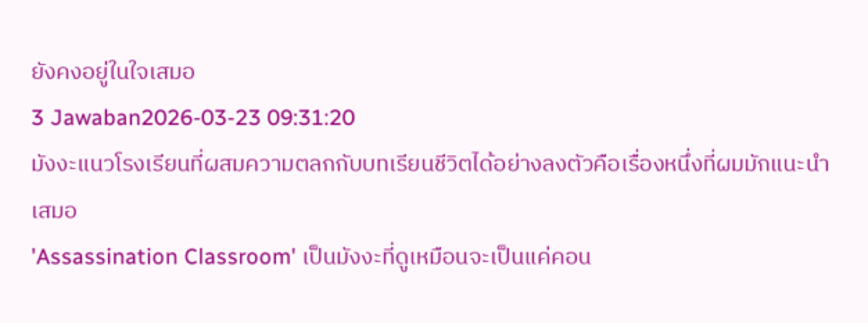ยังคงอยู่ในใจเสมอ
3 Jawaban2026-03-23 09:31:20
มังงะแนวโรงเรียนที่ผสมความตลกกับบทเรียนชีวิตได้อย่างลงตัวคือเรื่องหนึ่งที่ผมมักแนะนำเสมอ
'Assassination Classroom' เป็นมังงะที่ดูเหมือนจะเป็นแค่คอน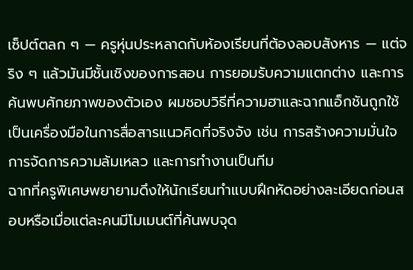เซ็ปต์ตลก ๆ — ครูหุ่นประหลาดกับห้องเรียนที่ต้องลอบสังหาร — แต่จริง ๆ แล้วมันมีชั้นเชิงของการสอน การยอมรับความแตกต่าง และการค้นพบศักยภาพของตัวเอง ผมชอบวิธีที่ความฮาและฉากแอ็กชันถูกใช้เป็นเครื่องมือในการสื่อสารแนวคิดที่จริงจัง เช่น การสร้างความมั่นใจ การจัดการความล้มเหลว และการทำงานเป็นทีม
ฉากที่ครูพิเศษพยายามดึงให้นักเรียนทำแบบฝึกหัดอย่างละเอียดก่อนสอบหรือเมื่อแต่ละคนมีโมเมนต์ที่ค้นพบจุด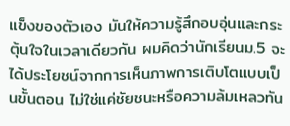แข็งของตัวเอง มันให้ความรู้สึกอบอุ่นและกระตุ้นใจในเวลาเดียวกัน ผมคิดว่านักเรียนม.5 จะได้ประโยชน์จากการเห็นภาพการเติบโตแบบเป็นขั้นตอน ไม่ใช่แค่ชัยชนะหรือความล้มเหลวทัน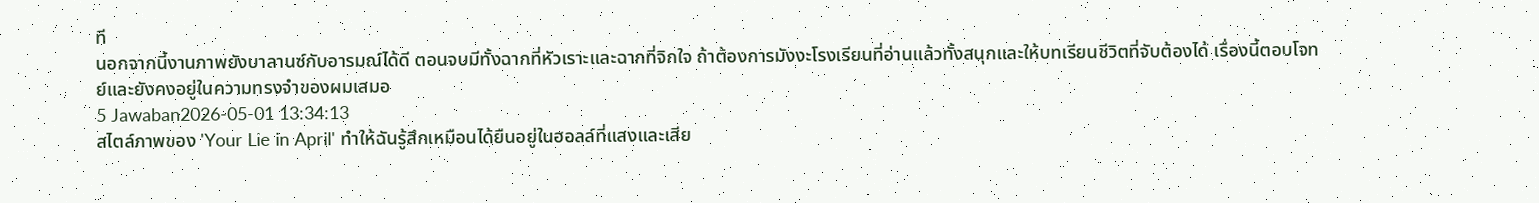ที
นอกจากนี้งานภาพยังบาลานซ์กับอารมณ์ได้ดี ตอนจบมีทั้งฉากที่หัวเราะและฉากที่จิกใจ ถ้าต้องการมังงะโรงเรียนที่อ่านแล้วทั้งสนุกและให้บทเรียนชีวิตที่จับต้องได้ เรื่องนี้ตอบโจทย์และยังคงอยู่ในความทรงจำของผมเสมอ
5 Jawaban2026-05-01 13:34:13
สไตล์ภาพของ 'Your Lie in April' ทำให้ฉันรู้สึกเหมือนได้ยืนอยู่ในฮอลล์ที่แสงและเสีย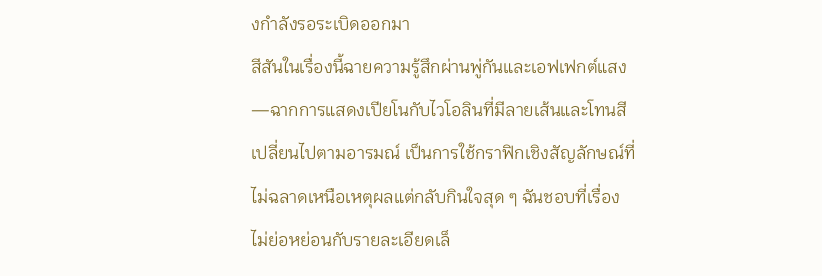งกำลังรอระเบิดออกมา
สีสันในเรื่องนี้ฉายความรู้สึกผ่านพู่กันและเอฟเฟกต์แสง—ฉากการแสดงเปียโนกับไวโอลินที่มีลายเส้นและโทนสีเปลี่ยนไปตามอารมณ์ เป็นการใช้กราฟิกเชิงสัญลักษณ์ที่ไม่ฉลาดเหนือเหตุผลแต่กลับกินใจสุด ๆ ฉันชอบที่เรื่องไม่ย่อหย่อนกับรายละเอียดเล็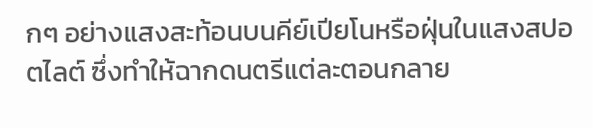กๆ อย่างแสงสะท้อนบนคีย์เปียโนหรือฝุ่นในแสงสปอตไลต์ ซึ่งทำให้ฉากดนตรีแต่ละตอนกลาย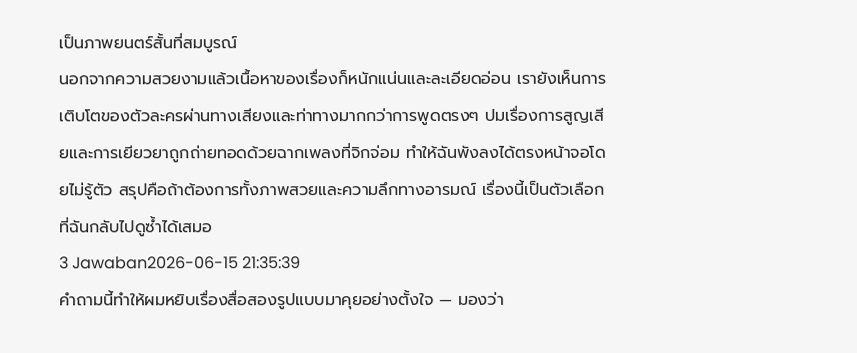เป็นภาพยนตร์สั้นที่สมบูรณ์
นอกจากความสวยงามแล้วเนื้อหาของเรื่องก็หนักแน่นและละเอียดอ่อน เรายังเห็นการเติบโตของตัวละครผ่านทางเสียงและท่าทางมากกว่าการพูดตรงๆ ปมเรื่องการสูญเสียและการเยียวยาถูกถ่ายทอดด้วยฉากเพลงที่จิกจ่อม ทำให้ฉันพังลงได้ตรงหน้าจอโดยไม่รู้ตัว สรุปคือถ้าต้องการทั้งภาพสวยและความลึกทางอารมณ์ เรื่องนี้เป็นตัวเลือกที่ฉันกลับไปดูซ้ำได้เสมอ
3 Jawaban2026-06-15 21:35:39
คำถามนี้ทำให้ผมหยิบเรื่องสื่อสองรูปแบบมาคุยอย่างตั้งใจ — มองว่า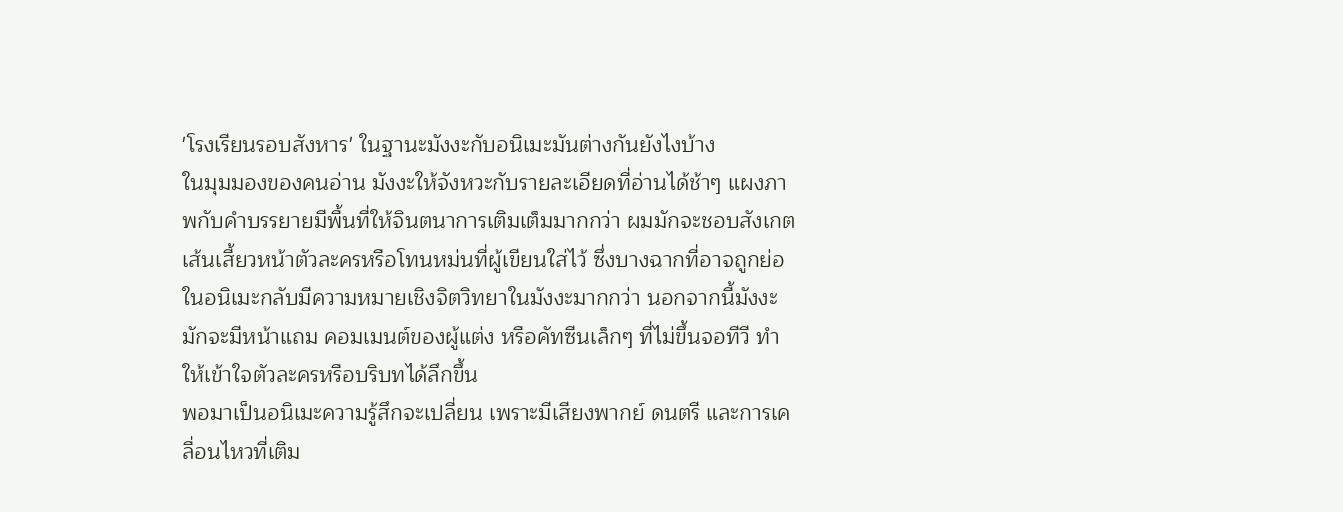'โรงเรียนรอบสังหาร' ในฐานะมังงะกับอนิเมะมันต่างกันยังไงบ้าง
ในมุมมองของคนอ่าน มังงะให้จังหวะกับรายละเอียดที่อ่านได้ช้าๆ แผงภาพกับคำบรรยายมีพื้นที่ให้จินตนาการเติมเต็มมากกว่า ผมมักจะชอบสังเกตเส้นเสี้ยวหน้าตัวละครหรือโทนหม่นที่ผู้เขียนใส่ไว้ ซึ่งบางฉากที่อาจถูกย่อในอนิเมะกลับมีความหมายเชิงจิตวิทยาในมังงะมากกว่า นอกจากนี้มังงะมักจะมีหน้าแถม คอมเมนต์ของผู้แต่ง หรือคัทซีนเล็กๆ ที่ไม่ขึ้นจอทีวี ทำให้เข้าใจตัวละครหรือบริบทได้ลึกขึ้น
พอมาเป็นอนิเมะความรู้สึกจะเปลี่ยน เพราะมีเสียงพากย์ ดนตรี และการเคลื่อนไหวที่เติม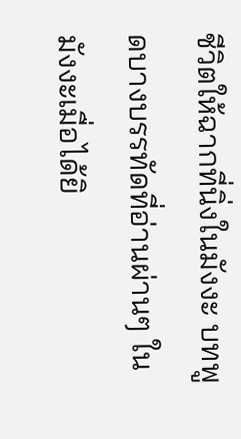ชีวิตให้ฉากที่นิ่งในมังงะ บทพูดบางบรรทัดที่อ่านผ่านๆ ในมังงะเมื่อได้ยิ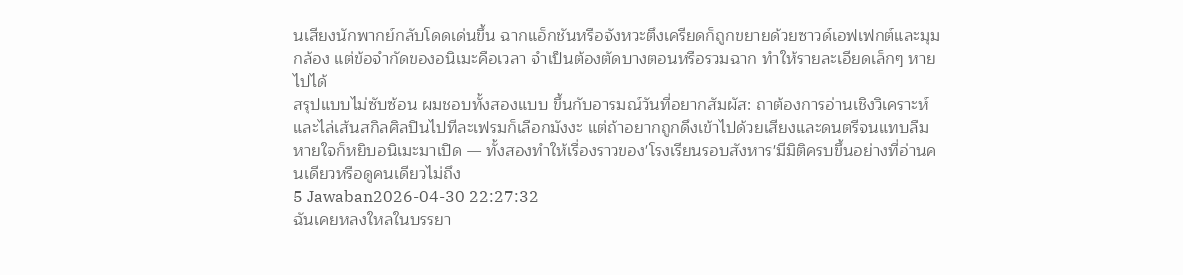นเสียงนักพากย์กลับโดดเด่นขึ้น ฉากแอ็กชันหรือจังหวะตึงเครียดก็ถูกขยายด้วยซาวด์เอฟเฟกต์และมุมกล้อง แต่ข้อจำกัดของอนิเมะคือเวลา จำเป็นต้องตัดบางตอนหรือรวมฉาก ทำให้รายละเอียดเล็กๆ หายไปได้
สรุปแบบไม่ซับซ้อน ผมชอบทั้งสองแบบ ขึ้นกับอารมณ์วันที่อยากสัมผัส: ถาต้องการอ่านเชิงวิเคราะห์และไล่เส้นสกิลศิลปินไปทีละเฟรมก็เลือกมังงะ แต่ถ้าอยากถูกดึงเข้าไปด้วยเสียงและดนตรีจนแทบลืมหายใจก็หยิบอนิเมะมาเปิด — ทั้งสองทำให้เรื่องราวของ'โรงเรียนรอบสังหาร'มีมิติครบขึ้นอย่างที่อ่านคนเดียวหรือดูคนเดียวไม่ถึง
5 Jawaban2026-04-30 22:27:32
ฉันเคยหลงใหลในบรรยา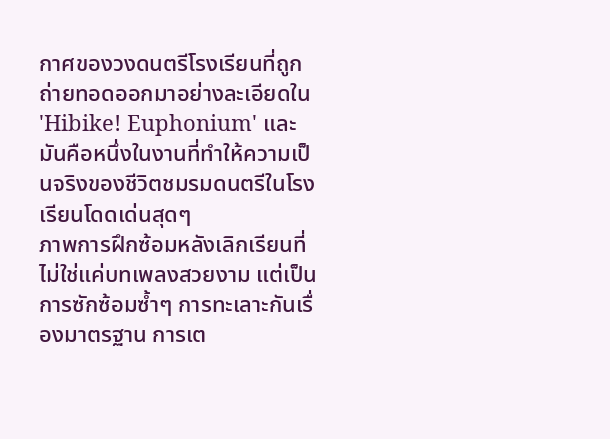กาศของวงดนตรีโรงเรียนที่ถูกถ่ายทอดออกมาอย่างละเอียดใน 'Hibike! Euphonium' และมันคือหนึ่งในงานที่ทำให้ความเป็นจริงของชีวิตชมรมดนตรีในโรงเรียนโดดเด่นสุดๆ
ภาพการฝึกซ้อมหลังเลิกเรียนที่ไม่ใช่แค่บทเพลงสวยงาม แต่เป็นการซักซ้อมซ้ำๆ การทะเลาะกันเรื่องมาตรฐาน การเต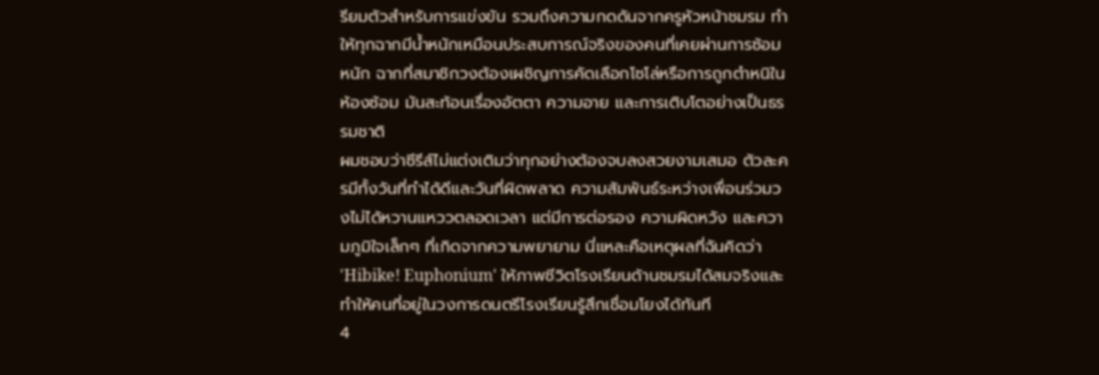รียมตัวสำหรับการแข่งขัน รวมถึงความกดดันจากครูหัวหน้าชมรม ทำให้ทุกฉากมีน้ำหนักเหมือนประสบการณ์จริงของคนที่เคยผ่านการซ้อมหนัก ฉากที่สมาชิกวงต้องเผชิญการคัดเลือกโซโล่หรือการถูกตำหนิในห้องซ้อม มันสะท้อนเรื่องอัตตา ความอาย และการเติบโตอย่างเป็นธรรมชาติ
ผมชอบว่าซีรีส์ไม่แต่งเติมว่าทุกอย่างต้องจบลงสวยงามเสมอ ตัวละครมีทั้งวันที่ทำได้ดีและวันที่ผิดพลาด ความสัมพันธ์ระหว่างเพื่อนร่วมวงไม่ได้หวานแหววตลอดเวลา แต่มีการต่อรอง ความผิดหวัง และความภูมิใจเล็กๆ ที่เกิดจากความพยายาม นี่แหละคือเหตุผลที่ฉันคิดว่า 'Hibike! Euphonium' ให้ภาพชีวิตโรงเรียนด้านชมรมได้สมจริงและทำให้คนที่อยู่ในวงการดนตรีโรงเรียนรู้สึกเชื่อมโยงได้ทันที
4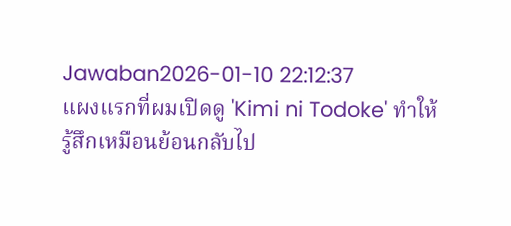Jawaban2026-01-10 22:12:37
แผงแรกที่ผมเปิดดู 'Kimi ni Todoke' ทำให้รู้สึกเหมือนย้อนกลับไป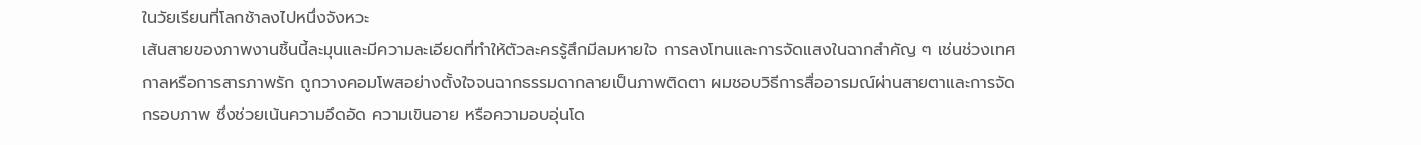ในวัยเรียนที่โลกช้าลงไปหนึ่งจังหวะ
เส้นสายของภาพงานชิ้นนี้ละมุนและมีความละเอียดที่ทำให้ตัวละครรู้สึกมีลมหายใจ การลงโทนและการจัดแสงในฉากสำคัญ ๆ เช่นช่วงเทศกาลหรือการสารภาพรัก ถูกวางคอมโพสอย่างตั้งใจจนฉากธรรมดากลายเป็นภาพติดตา ผมชอบวิธีการสื่ออารมณ์ผ่านสายตาและการจัดกรอบภาพ ซึ่งช่วยเน้นความอึดอัด ความเขินอาย หรือความอบอุ่นโด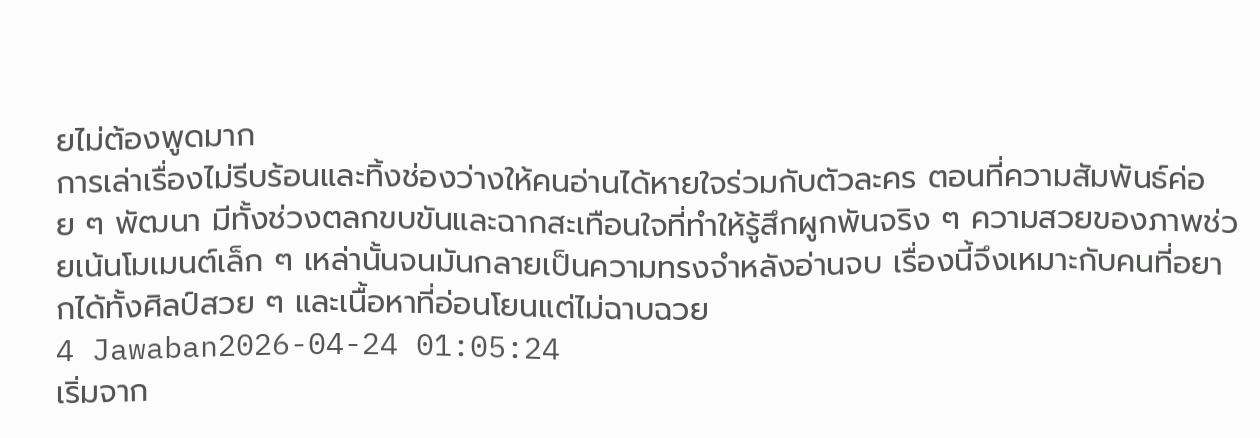ยไม่ต้องพูดมาก
การเล่าเรื่องไม่รีบร้อนและทิ้งช่องว่างให้คนอ่านได้หายใจร่วมกับตัวละคร ตอนที่ความสัมพันธ์ค่อย ๆ พัฒนา มีทั้งช่วงตลกขบขันและฉากสะเทือนใจที่ทำให้รู้สึกผูกพันจริง ๆ ความสวยของภาพช่วยเน้นโมเมนต์เล็ก ๆ เหล่านั้นจนมันกลายเป็นความทรงจำหลังอ่านจบ เรื่องนี้จึงเหมาะกับคนที่อยากได้ทั้งศิลป์สวย ๆ และเนื้อหาที่อ่อนโยนแต่ไม่ฉาบฉวย
4 Jawaban2026-04-24 01:05:24
เริ่มจาก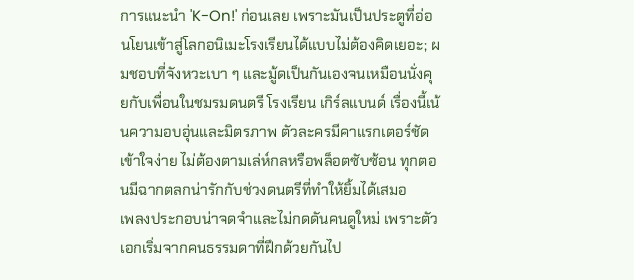การแนะนำ 'K-On!' ก่อนเลย เพราะมันเป็นประตูที่อ่อนโยนเข้าสู่โลกอนิเมะโรงเรียนได้แบบไม่ต้องคิดเยอะ; ผมชอบที่จังหวะเบา ๆ และมู้ดเป็นกันเองจนเหมือนนั่งคุยกับเพื่อนในชมรมดนตรี โรงเรียน เกิร์ลแบนด์ เรื่องนี้เน้นความอบอุ่นและมิตรภาพ ตัวละครมีคาแรกเตอร์ชัด เข้าใจง่าย ไม่ต้องตามเล่ห์กลหรือพล็อตซับซ้อน ทุกตอนมีฉากตลกน่ารักกับช่วงดนตรีที่ทำให้ยิ้มได้เสมอ
เพลงประกอบน่าจดจำและไม่กดดันคนดูใหม่ เพราะตัวเอกเริ่มจากคนธรรมดาที่ฝึกด้วยกันไป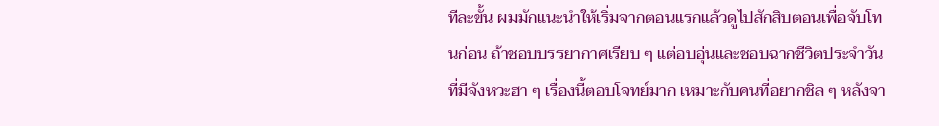ทีละขั้น ผมมักแนะนำให้เริ่มจากตอนแรกแล้วดูไปสักสิบตอนเพื่อจับโทนก่อน ถ้าชอบบรรยากาศเรียบ ๆ แต่อบอุ่นและชอบฉากชีวิตประจำวันที่มีจังหวะฮา ๆ เรื่องนี้ตอบโจทย์มาก เหมาะกับคนที่อยากชิล ๆ หลังจา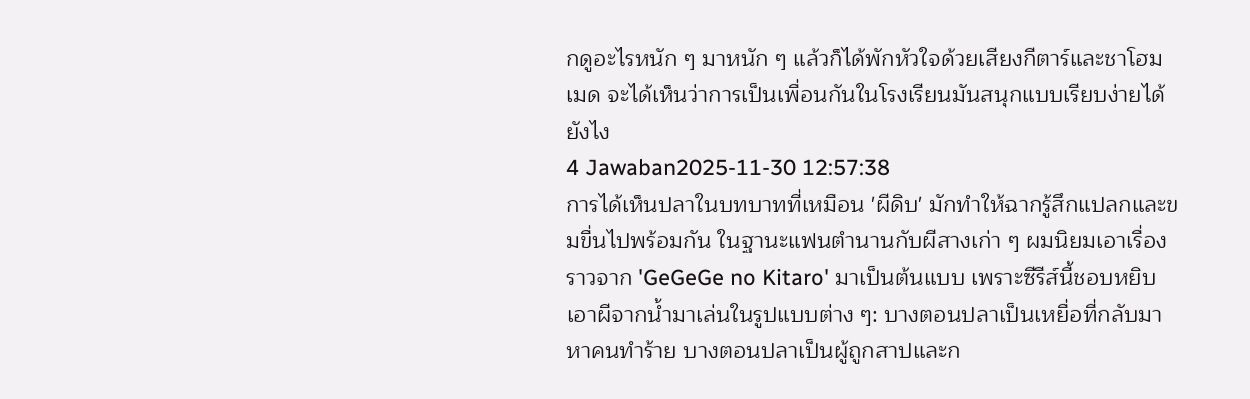กดูอะไรหนัก ๆ มาหนัก ๆ แล้วก็ได้พักหัวใจด้วยเสียงกีตาร์และชาโฮมเมด จะได้เห็นว่าการเป็นเพื่อนกันในโรงเรียนมันสนุกแบบเรียบง่ายได้ยังไง
4 Jawaban2025-11-30 12:57:38
การได้เห็นปลาในบทบาทที่เหมือน 'ผีดิบ' มักทำให้ฉากรู้สึกแปลกและขมขื่นไปพร้อมกัน ในฐานะแฟนตำนานกับผีสางเก่า ๆ ผมนิยมเอาเรื่องราวจาก 'GeGeGe no Kitaro' มาเป็นต้นแบบ เพราะซีรีส์นี้ชอบหยิบเอาผีจากน้ำมาเล่นในรูปแบบต่าง ๆ: บางตอนปลาเป็นเหยื่อที่กลับมาหาคนทำร้าย บางตอนปลาเป็นผู้ถูกสาปและก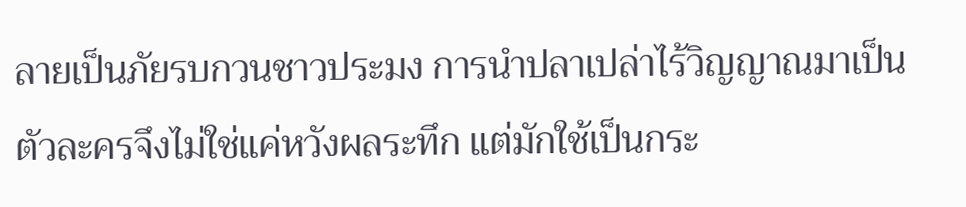ลายเป็นภัยรบกวนชาวประมง การนำปลาเปล่าไร้วิญญาณมาเป็นตัวละครจึงไม่ใช่แค่หวังผลระทึก แต่มักใช้เป็นกระ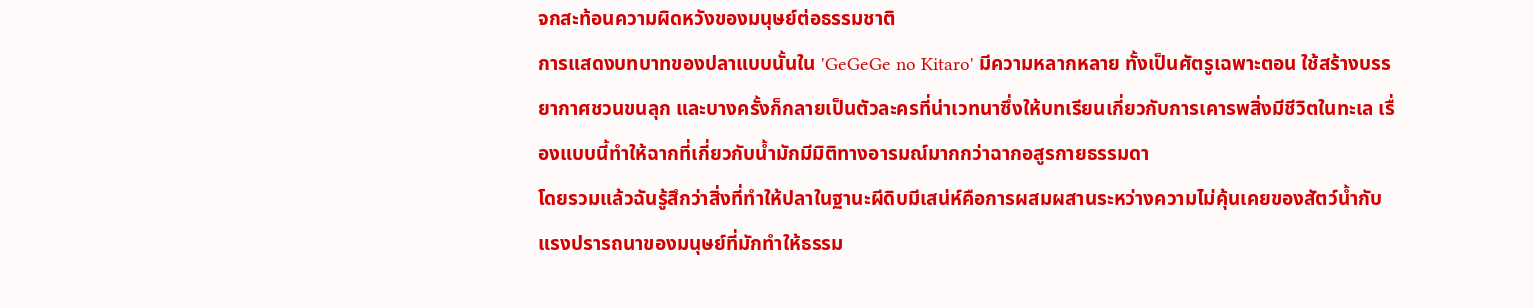จกสะท้อนความผิดหวังของมนุษย์ต่อธรรมชาติ
การแสดงบทบาทของปลาแบบนั้นใน 'GeGeGe no Kitaro' มีความหลากหลาย ทั้งเป็นศัตรูเฉพาะตอน ใช้สร้างบรรยากาศชวนขนลุก และบางครั้งก็กลายเป็นตัวละครที่น่าเวทนาซึ่งให้บทเรียนเกี่ยวกับการเคารพสิ่งมีชีวิตในทะเล เรื่องแบบนี้ทำให้ฉากที่เกี่ยวกับน้ำมักมีมิติทางอารมณ์มากกว่าฉากอสูรกายธรรมดา
โดยรวมแล้วฉันรู้สึกว่าสิ่งที่ทำให้ปลาในฐานะผีดิบมีเสน่ห์คือการผสมผสานระหว่างความไม่คุ้นเคยของสัตว์น้ำกับแรงปรารถนาของมนุษย์ที่มักทำให้ธรรม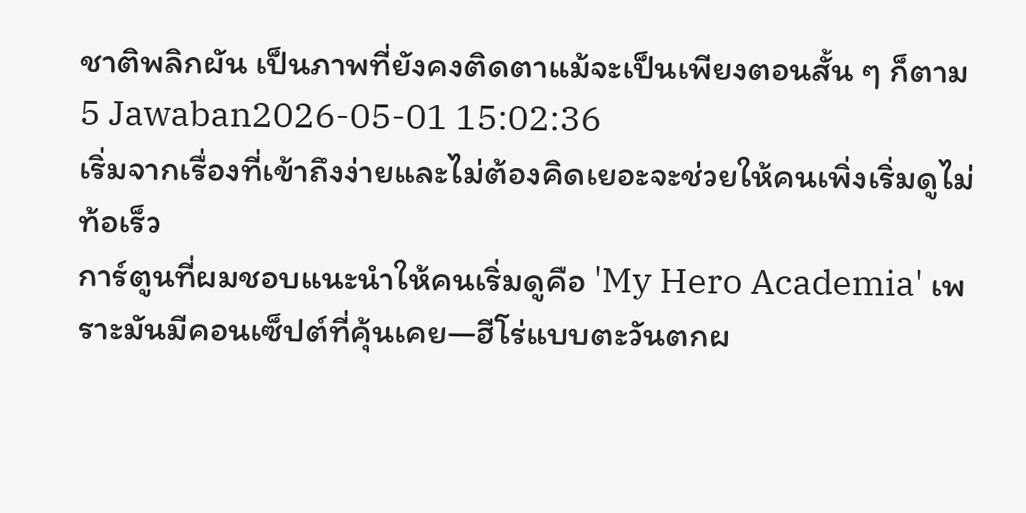ชาติพลิกผัน เป็นภาพที่ยังคงติดตาแม้จะเป็นเพียงตอนสั้น ๆ ก็ตาม
5 Jawaban2026-05-01 15:02:36
เริ่มจากเรื่องที่เข้าถึงง่ายและไม่ต้องคิดเยอะจะช่วยให้คนเพิ่งเริ่มดูไม่ท้อเร็ว
การ์ตูนที่ผมชอบแนะนำให้คนเริ่มดูคือ 'My Hero Academia' เพราะมันมีคอนเซ็ปต์ที่คุ้นเคย—ฮีโร่แบบตะวันตกผ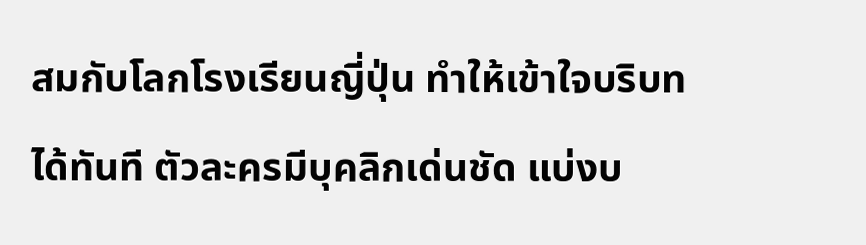สมกับโลกโรงเรียนญี่ปุ่น ทำให้เข้าใจบริบทได้ทันที ตัวละครมีบุคลิกเด่นชัด แบ่งบ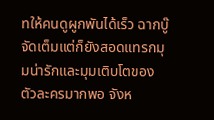ทให้คนดูผูกพันได้เร็ว ฉากบู๊จัดเต็มแต่ก็ยังสอดแทรกมุมน่ารักและมุมเติบโตของตัวละครมากพอ จังห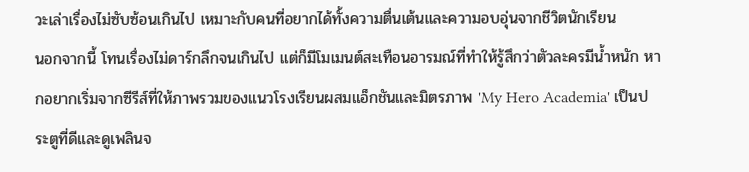วะเล่าเรื่องไม่ซับซ้อนเกินไป เหมาะกับคนที่อยากได้ทั้งความตื่นเต้นและความอบอุ่นจากชีวิตนักเรียน
นอกจากนี้ โทนเรื่องไม่ดาร์กลึกจนเกินไป แต่ก็มีโมเมนต์สะเทือนอารมณ์ที่ทำให้รู้สึกว่าตัวละครมีน้ำหนัก หากอยากเริ่มจากซีรีส์ที่ให้ภาพรวมของแนวโรงเรียนผสมแอ็กชันและมิตรภาพ 'My Hero Academia' เป็นประตูที่ดีและดูเพลินจ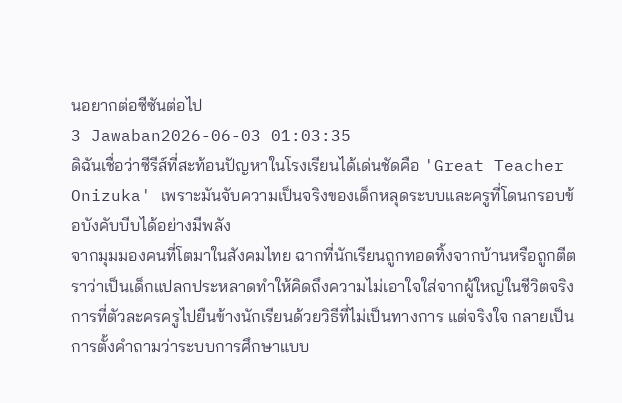นอยากต่อซีซันต่อไป
3 Jawaban2026-06-03 01:03:35
ดิฉันเชื่อว่าซีรีส์ที่สะท้อนปัญหาในโรงเรียนได้เด่นชัดคือ 'Great Teacher Onizuka' เพราะมันจับความเป็นจริงของเด็กหลุดระบบและครูที่โดนกรอบข้อบังคับบีบได้อย่างมีพลัง
จากมุมมองคนที่โตมาในสังคมไทย ฉากที่นักเรียนถูกทอดทิ้งจากบ้านหรือถูกตีตราว่าเป็นเด็กแปลกประหลาดทำให้คิดถึงความไม่เอาใจใส่จากผู้ใหญ่ในชีวิตจริง การที่ตัวละครครูไปยืนข้างนักเรียนด้วยวิธีที่ไม่เป็นทางการ แต่จริงใจ กลายเป็นการตั้งคำถามว่าระบบการศึกษาแบบ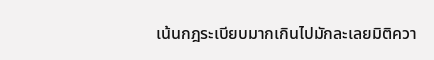เน้นกฎระเบียบมากเกินไปมักละเลยมิติควา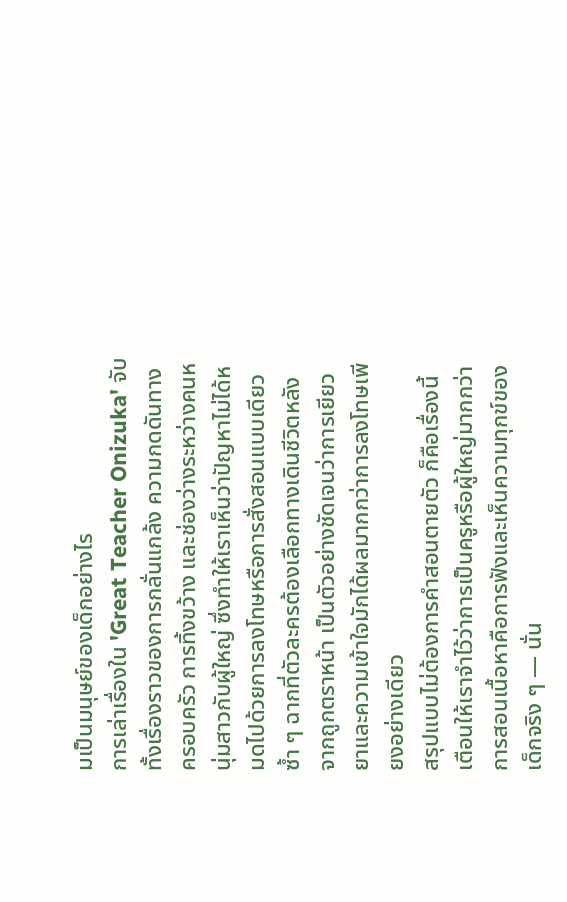มเป็นมนุษย์ของเด็กอย่างไร
การเล่าเรื่องใน 'Great Teacher Onizuka' จับทั้งเรื่องราวของการกลั่นแกล้ง ความกดดันทางครอบครัว การทิ้งขว้าง และช่องว่างระหว่างคนหนุ่มสาวกับผู้ใหญ่ ซึ่งทำให้เราเห็นว่าปัญหาไม่ได้หมดไปด้วยการลงโทษหรือการสั่งสอนแบบเดียวซ้ำ ๆ ฉากที่ตัวละครต้องเลือกทางเดินชีวิตหลังจากถูกตราหน้า เป็นตัวอย่างชัดเจนว่าการเยียวยาและความเข้าใจมักได้ผลมากกว่าการลงโทษเพียงอย่างเดียว
สรุปแบบไม่ต้องการคำสอนตายตัว ก็คือเรื่องนี้เตือนให้เราจำไว้ว่าการเป็นครูหรือผู้ใหญ่มากกว่าการสอนเนื้อหาคือการฟังและเห็นความทุกข์ของเด็กจริง ๆ — นั่น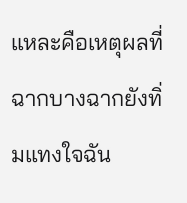แหละคือเหตุผลที่ฉากบางฉากยังทิ่มแทงใจฉัน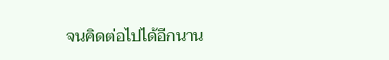จนคิดต่อไปได้อีกนาน